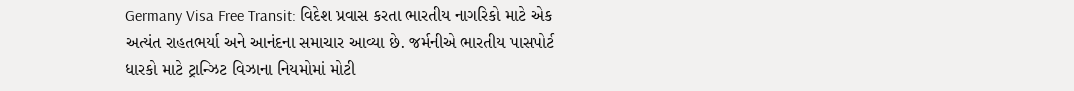Germany Visa Free Transit: વિદેશ પ્રવાસ કરતા ભારતીય નાગરિકો માટે એક અત્યંત રાહતભર્યા અને આનંદના સમાચાર આવ્યા છે. જર્મનીએ ભારતીય પાસપોર્ટ ધારકો માટે ટ્રાન્ઝિટ વિઝાના નિયમોમાં મોટી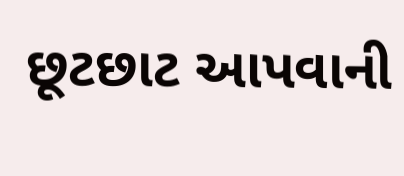છૂટછાટ આપવાની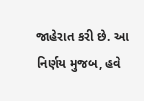જાહેરાત કરી છે. આ નિર્ણય મુજબ, હવે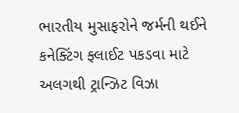ભારતીય મુસાફરોને જર્મની થઈને કનેક્ટિંગ ફ્લાઈટ પકડવા માટે અલગથી ટ્રાન્ઝિટ વિઝા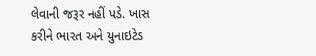લેવાની જરૂર નહીં પડે. ખાસ કરીને ભારત અને યુનાઇટેડ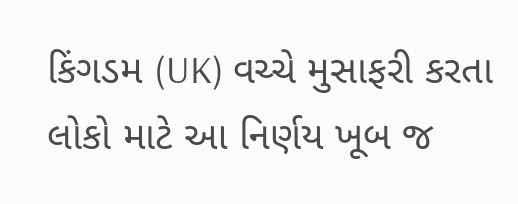કિંગડમ (UK) વચ્ચે મુસાફરી કરતા લોકો માટે આ નિર્ણય ખૂબ જ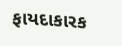ફાયદાકારક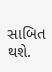સાબિત થશે.